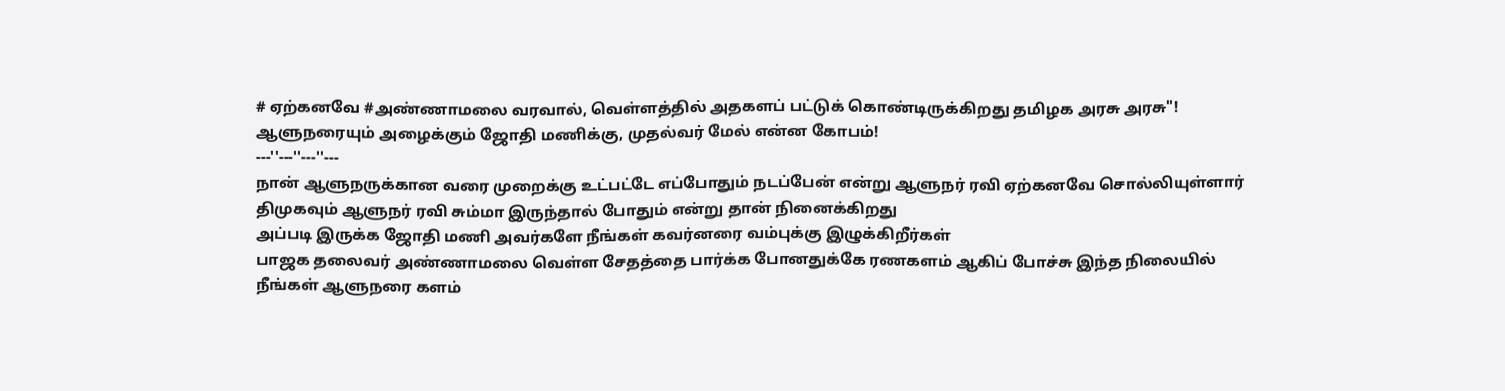# ஏற்கனவே #அண்ணாமலை வரவால், வெள்ளத்தில் அதகளப் பட்டுக் கொண்டிருக்கிறது தமிழக அரசு அரசு"!
ஆளுநரையும் அழைக்கும் ஜோதி மணிக்கு, முதல்வர் மேல் என்ன கோபம்!
---''---''---''---
நான் ஆளுநருக்கான வரை முறைக்கு உட்பட்டே எப்போதும் நடப்பேன் என்று ஆளுநர் ரவி ஏற்கனவே சொல்லியுள்ளார்
திமுகவும் ஆளுநர் ரவி சும்மா இருந்தால் போதும் என்று தான் நினைக்கிறது
அப்படி இருக்க ஜோதி மணி அவர்களே நீங்கள் கவர்னரை வம்புக்கு இழுக்கிறீர்கள்
பாஜக தலைவர் அண்ணாமலை வெள்ள சேதத்தை பார்க்க போனதுக்கே ரணகளம் ஆகிப் போச்சு இந்த நிலையில் நீங்கள் ஆளுநரை களம்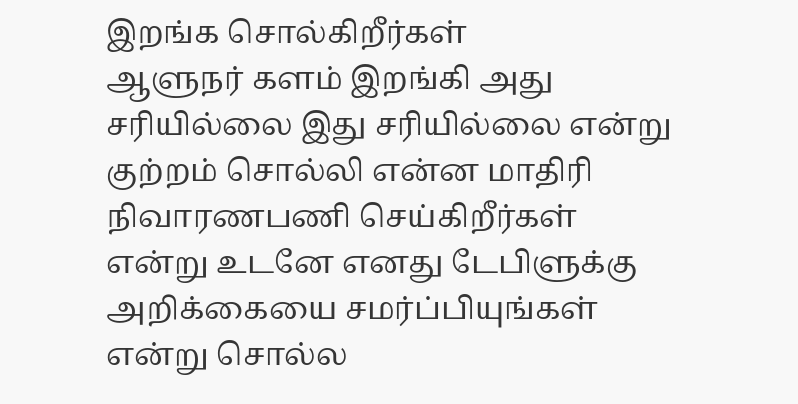இறங்க சொல்கிறீர்கள்
ஆளுநர் களம் இறங்கி அது சரியில்லை இது சரியில்லை என்று குற்றம் சொல்லி என்ன மாதிரி நிவாரணபணி செய்கிறீர்கள் என்று உடனே எனது டேபிளுக்கு அறிக்கையை சமர்ப்பியுங்கள் என்று சொல்ல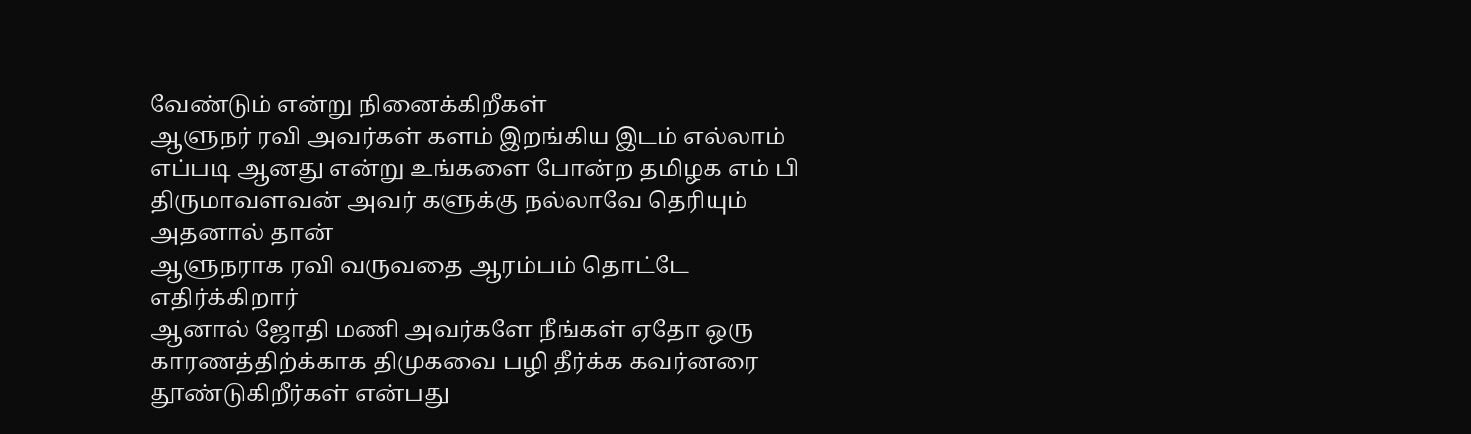வேண்டும் என்று நினைக்கிறீகள்
ஆளுநர் ரவி அவர்கள் களம் இறங்கிய இடம் எல்லாம் எப்படி ஆனது என்று உங்களை போன்ற தமிழக எம் பி திருமாவளவன் அவர் களுக்கு நல்லாவே தெரியும் அதனால் தான்
ஆளுநராக ரவி வருவதை ஆரம்பம் தொட்டே
எதிர்க்கிறார்
ஆனால் ஜோதி மணி அவர்களே நீங்கள் ஏதோ ஒரு காரணத்திற்க்காக திமுகவை பழி தீர்க்க கவர்னரை தூண்டுகிறீர்கள் என்பது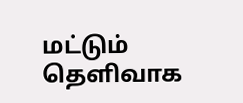மட்டும் தெளிவாக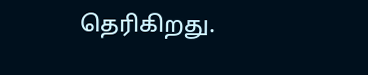தெரிகிறது.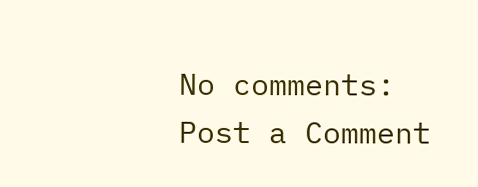No comments:
Post a Comment